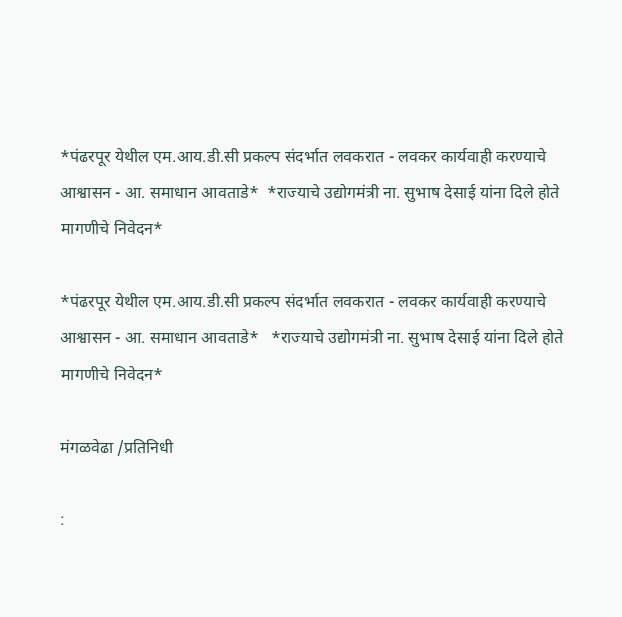*पंढरपूर येथील एम.आय.डी.सी प्रकल्प संदर्भात लवकरात - लवकर कार्यवाही करण्याचे  आश्वासन - आ. समाधान आवताडे*  *राज्याचे उद्योगमंत्री ना. सुभाष देसाई यांना दिले होते मागणीचे निवेदन*

*पंढरपूर येथील एम.आय.डी.सी प्रकल्प संदर्भात लवकरात - लवकर कार्यवाही करण्याचे  आश्वासन - आ. समाधान आवताडे*   *राज्याचे उद्योगमंत्री ना. सुभाष देसाई यांना दिले होते मागणीचे निवेदन*

मंगळवेढा /प्रतिनिधी

: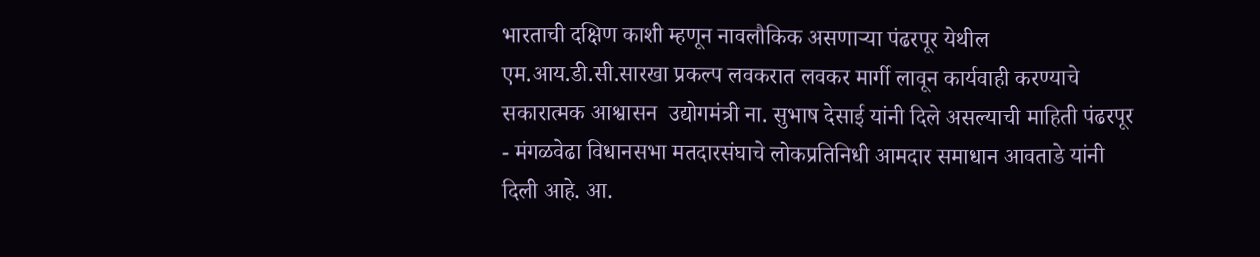भारताची दक्षिण काशी म्हणून नावलौकिक असणाऱ्या पंढरपूर येथील एम.आय.डी.सी.सारखा प्रकल्प लवकरात लवकर मार्गी लावून कार्यवाही करण्याचे सकारात्मक आश्वासन  उद्योगमंत्री ना. सुभाष देसाई यांनी दिले असल्याची माहिती पंढरपूर - मंगळवेढा विधानसभा मतदारसंघाचे लोकप्रतिनिधी आमदार समाधान आवताडे यांनी दिली आहे. आ.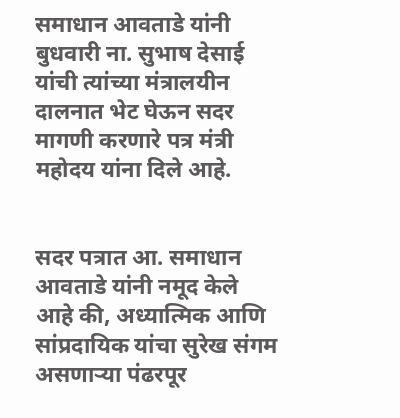समाधान आवताडे यांनी बुधवारी ना. सुभाष देसाई यांची त्यांच्या मंत्रालयीन दालनात भेट घेऊन सदर मागणी करणारे पत्र मंत्री महोदय यांना दिले आहे.


सदर पत्रात आ. समाधान आवताडे यांनी नमूद केले आहे की, अध्यात्मिक आणि सांप्रदायिक यांचा सुरेख संगम असणाऱ्या पंढरपूर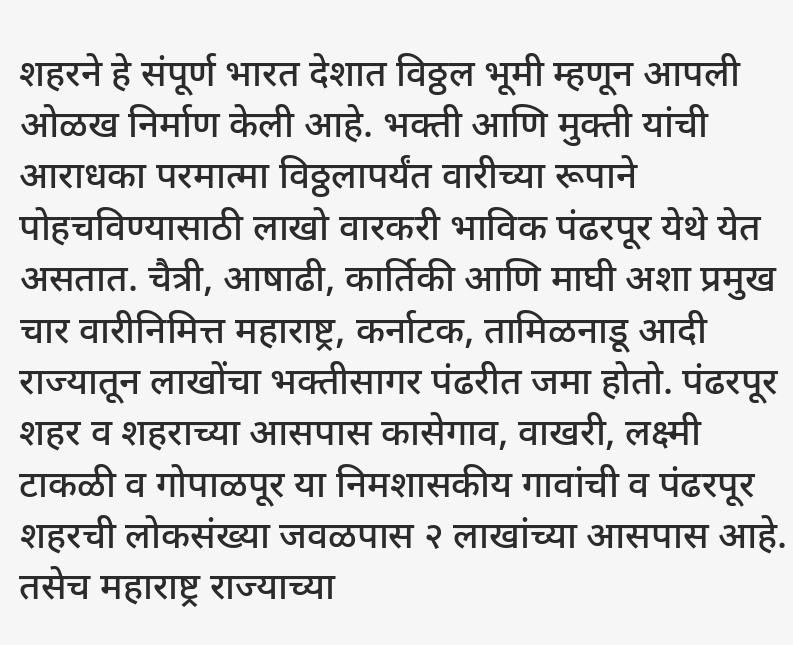शहरने हे संपूर्ण भारत देशात विठ्ठल भूमी म्हणून आपली ओळख निर्माण केली आहे. भक्ती आणि मुक्ती यांची आराधका परमात्मा विठ्ठलापर्यंत वारीच्या रूपाने पोहचविण्यासाठी लाखो वारकरी भाविक पंढरपूर येथे येत असतात. चैत्री, आषाढी, कार्तिकी आणि माघी अशा प्रमुख चार वारीनिमित्त महाराष्ट्र, कर्नाटक, तामिळनाडू आदी राज्यातून लाखोंचा भक्तीसागर पंढरीत जमा होतो. पंढरपूर शहर व शहराच्या आसपास कासेगाव, वाखरी, लक्ष्मी टाकळी व गोपाळपूर या निमशासकीय गावांची व पंढरपूर शहरची लोकसंख्या जवळपास २ लाखांच्या आसपास आहे. तसेच महाराष्ट्र राज्याच्या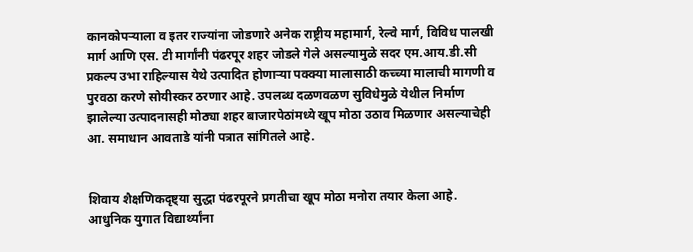कानकोपऱ्याला व इतर राज्यांना जोडणारे अनेक राष्ट्रीय महामार्ग, रेल्वे मार्ग, विविध पालखी मार्ग आणि एस. टी मार्गांनी पंढरपूर शहर जोडले गेले असल्यामुळे सदर एम.आय.डी.सी प्रकल्प उभा राहिल्यास येथे उत्पादित होणाऱ्या पक्क्या मालासाठी कच्च्या मालाची मागणी व पुरवठा करणे सोयीस्कर ठरणार आहे. उपलब्ध दळणवळण सुविधेमुळे येथील निर्माण झालेल्या उत्पादनासही मोठ्या शहर बाजारपेठांमध्ये खूप मोठा उठाव मिळणार असल्याचेही आ. समाधान आवताडे यांनी पत्रात सांगितले आहे.


शिवाय शैक्षणिकदृष्ट्या सुद्धा पंढरपूरने प्रगतीचा खूप मोठा मनोरा तयार केला आहे. आधुनिक युगात विद्यार्थ्यांना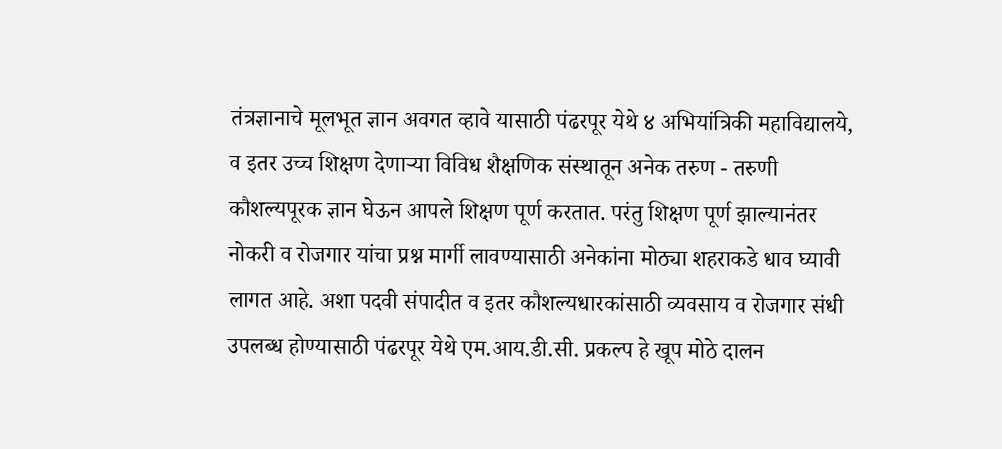तंत्रज्ञानाचे मूलभूत ज्ञान अवगत व्हावे यासाठी पंढरपूर येथे ४ अभियांत्रिकी महाविद्यालये, व इतर उच्च शिक्षण देणाऱ्या विविध शैक्षणिक संस्थातून अनेक तरुण - तरुणी कौशल्यपूरक ज्ञान घेऊन आपले शिक्षण पूर्ण करतात. परंतु शिक्षण पूर्ण झाल्यानंतर नोकरी व रोजगार यांचा प्रश्न मार्गी लावण्यासाठी अनेकांना मोठ्या शहराकडे धाव घ्यावी लागत आहे. अशा पदवी संपादीत व इतर कौशल्यधारकांसाठी व्यवसाय व रोजगार संधी उपलब्ध होण्यासाठी पंढरपूर येथे एम.आय.डी.सी. प्रकल्प हे खूप मोठे दालन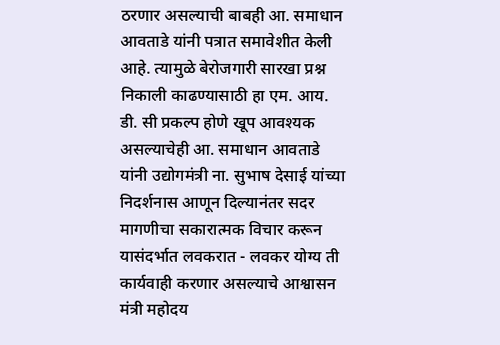ठरणार असल्याची बाबही आ. समाधान आवताडे यांनी पत्रात समावेशीत केली आहे. त्यामुळे बेरोजगारी सारखा प्रश्न निकाली काढण्यासाठी हा एम. आय. डी. सी प्रकल्प होणे खूप आवश्यक असल्याचेही आ. समाधान आवताडे यांनी उद्योगमंत्री ना. सुभाष देसाई यांच्या निदर्शनास आणून दिल्यानंतर सदर मागणीचा सकारात्मक विचार करून यासंदर्भात लवकरात - लवकर योग्य ती कार्यवाही करणार असल्याचे आश्वासन मंत्री महोदय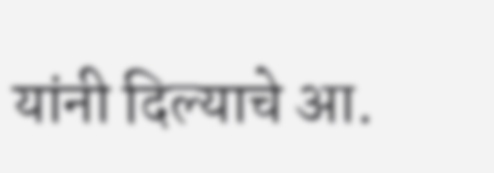यांनी दिल्याचे आ.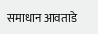समाधान आवताडे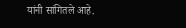यांनी सांगितले आहे.